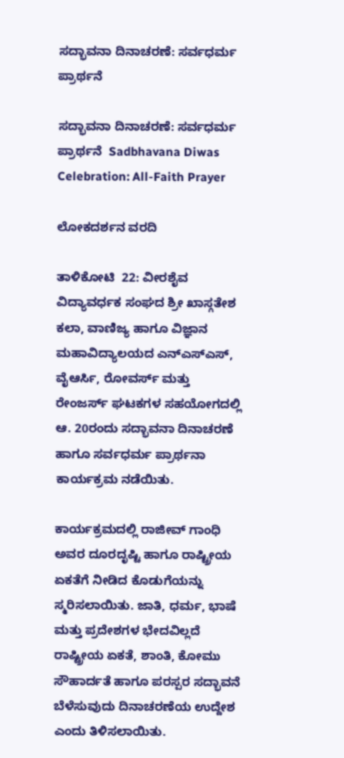ಸದ್ಭಾವನಾ ದಿನಾಚರಣೆ: ಸರ್ವಧರ್ಮ ಪ್ರಾರ್ಥನೆ

ಸದ್ಭಾವನಾ ದಿನಾಚರಣೆ: ಸರ್ವಧರ್ಮ ಪ್ರಾರ್ಥನೆ  Sadbhavana Diwas Celebration: All-Faith Prayer

ಲೋಕದರ್ಶನ ವರದಿ

ತಾಳಿಕೋಟಿ  22: ವೀರಶೈವ ವಿದ್ಯಾವರ್ಧಕ ಸಂಘದ ಶ್ರೀ ಖಾಸ್ಗತೇಶ ಕಲಾ, ವಾಣಿಜ್ಯ ಹಾಗೂ ವಿಜ್ಞಾನ ಮಹಾವಿದ್ಯಾಲಯದ ಎನ್‌ಎಸ್‌ಎಸ್, ವೈಆರ್ಸಿ, ರೋವರ್ಸ್‌ ಮತ್ತು ರೇಂಜರ್ಸ್‌ ಘಟಕಗಳ ಸಹಯೋಗದಲ್ಲಿ ಆ. 20ರಂದು ಸದ್ಭಾವನಾ ದಿನಾಚರಣೆ ಹಾಗೂ ಸರ್ವಧರ್ಮ ಪ್ರಾರ್ಥನಾ ಕಾರ್ಯಕ್ರಮ ನಡೆಯಿತು.

ಕಾರ್ಯಕ್ರಮದಲ್ಲಿ ರಾಜೀವ್ ಗಾಂಧಿ ಅವರ ದೂರದೃಷ್ಟಿ ಹಾಗೂ ರಾಷ್ಟ್ರೀಯ ಏಕತೆಗೆ ನೀಡಿದ ಕೊಡುಗೆಯನ್ನು ಸ್ಮರಿಸಲಾಯಿತು. ಜಾತಿ, ಧರ್ಮ, ಭಾಷೆ ಮತ್ತು ಪ್ರದೇಶಗಳ ಭೇದವಿಲ್ಲದೆ ರಾಷ್ಟ್ರೀಯ ಏಕತೆ, ಶಾಂತಿ, ಕೋಮು ಸೌಹಾರ್ದತೆ ಹಾಗೂ ಪರಸ್ಪರ ಸದ್ಭಾವನೆ ಬೆಳೆಸುವುದು ದಿನಾಚರಣೆಯ ಉದ್ದೇಶ ಎಂದು ತಿಳಿಸಲಾಯಿತು.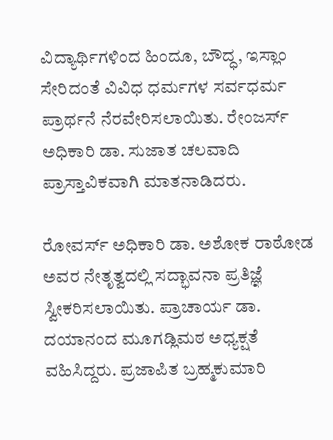ವಿದ್ಯಾರ್ಥಿಗಳಿಂದ ಹಿಂದೂ, ಬೌದ್ಧ, ಇಸ್ಲಾಂ ಸೇರಿದಂತೆ ವಿವಿಧ ಧರ್ಮಗಳ ಸರ್ವಧರ್ಮ ಪ್ರಾರ್ಥನೆ ನೆರವೇರಿಸಲಾಯಿತು. ರೇಂಜರ್ಸ್‌ ಅಧಿಕಾರಿ ಡಾ. ಸುಜಾತ ಚಲವಾದಿ ಪ್ರಾಸ್ತಾವಿಕವಾಗಿ ಮಾತನಾಡಿದರು.

ರೋವರ್ಸ್‌ ಅಧಿಕಾರಿ ಡಾ. ಅಶೋಕ ರಾಠೋಡ ಅವರ ನೇತೃತ್ವದಲ್ಲಿ ಸದ್ಭಾವನಾ ಪ್ರತಿಜ್ಞೆ ಸ್ವೀಕರಿಸಲಾಯಿತು. ಪ್ರಾಚಾರ್ಯ ಡಾ. ದಯಾನಂದ ಮೂಗಡ್ಲಿಮಠ ಅಧ್ಯಕ್ಷತೆ ವಹಿಸಿದ್ದರು. ಪ್ರಜಾಪಿತ ಬ್ರಹ್ಮಕುಮಾರಿ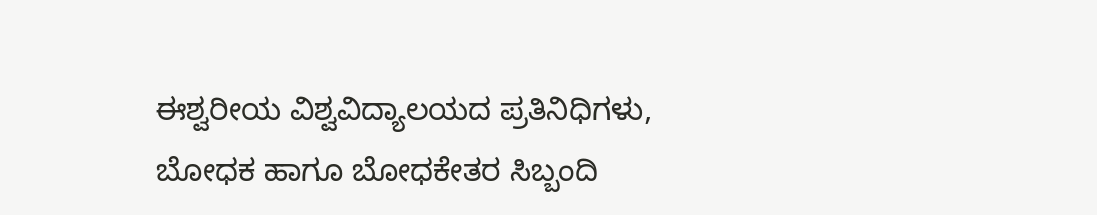ಈಶ್ವರೀಯ ವಿಶ್ವವಿದ್ಯಾಲಯದ ಪ್ರತಿನಿಧಿಗಳು, ಬೋಧಕ ಹಾಗೂ ಬೋಧಕೇತರ ಸಿಬ್ಬಂದಿ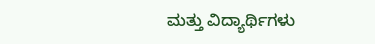ಮತ್ತು ವಿದ್ಯಾರ್ಥಿಗಳು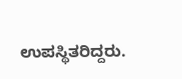ಉಪಸ್ಥಿತರಿದ್ದರು.